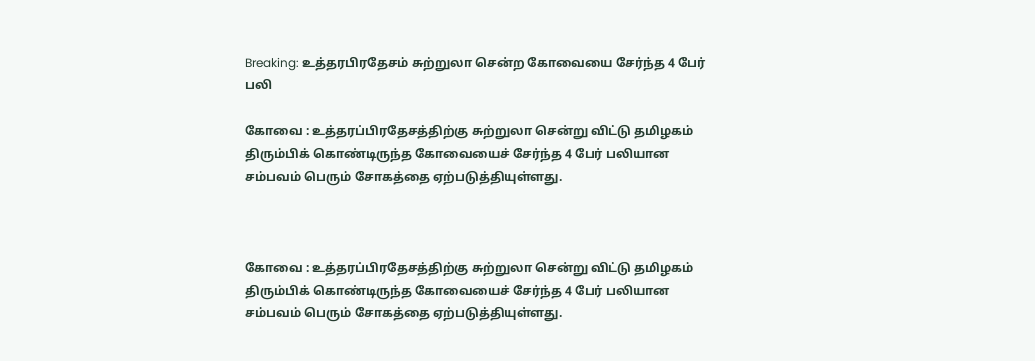Breaking: உத்தரபிரதேசம் சுற்றுலா சென்ற கோவையை சேர்ந்த 4 பேர் பலி

கோவை : உத்தரப்பிரதேசத்திற்கு சுற்றுலா சென்று விட்டு தமிழகம் திரும்பிக் கொண்டிருந்த கோவையைச் சேர்ந்த 4 பேர் பலியான சம்பவம் பெரும் சோகத்தை ஏற்படுத்தியுள்ளது.



கோவை : உத்தரப்பிரதேசத்திற்கு சுற்றுலா சென்று விட்டு தமிழகம் திரும்பிக் கொண்டிருந்த கோவையைச் சேர்ந்த 4 பேர் பலியான சம்பவம் பெரும் சோகத்தை ஏற்படுத்தியுள்ளது.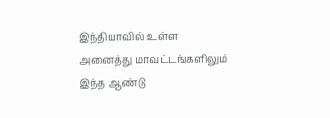இந்தியாவில் உள்ள அனைத்து மாவட்டங்களிலும் இந்த ஆண்டு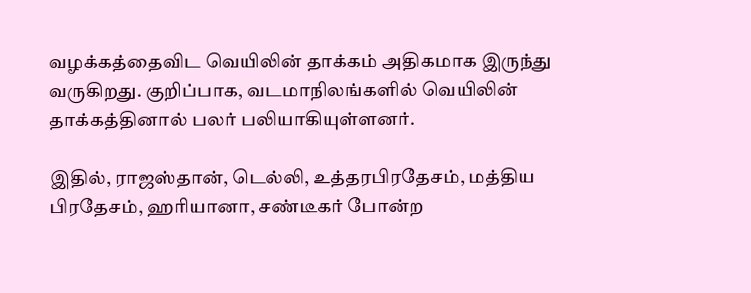வழக்கத்தைவிட வெயிலின் தாக்கம் அதிகமாக இருந்து வருகிறது. குறிப்பாக, வடமாநிலங்களில் வெயிலின் தாக்கத்தினால் பலர் பலியாகியுள்ளனர்.

இதில், ராஜஸ்தான், டெல்லி, உத்தரபிரதேசம், மத்திய பிரதேசம், ஹரியானா, சண்டீகர் போன்ற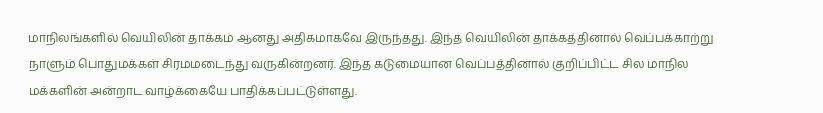மாநிலங்களில் வெயிலின் தாக்கம் ஆனது அதிகமாகவே இருந்தது. இந்த வெயிலின் தாக்கத்தினால் வெப்பக்காற்று நாளும் பொதுமக்கள் சிரமமடைந்து வருகின்றனர். இந்த கடுமையான வெப்பத்தினால் குறிப்பிட்ட சில மாநில மக்களின் அன்றாட வாழ்க்கையே பாதிக்கப்பட்டுள்ளது.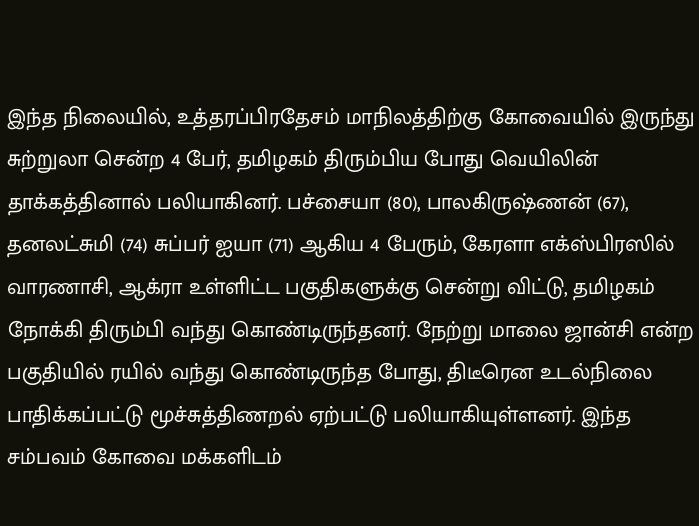இந்த நிலையில், உத்தரப்பிரதேசம் மாநிலத்திற்கு கோவையில் இருந்து சுற்றுலா சென்ற 4 பேர், தமிழகம் திரும்பிய போது வெயிலின் தாக்கத்தினால் பலியாகினர். பச்சையா (80), பாலகிருஷ்ணன் (67), தனலட்சுமி (74) சுப்பர் ஐயா (71) ஆகிய 4 பேரும், கேரளா எக்ஸ்பிரஸில் வாரணாசி, ஆக்ரா உள்ளிட்ட பகுதிகளுக்கு சென்று விட்டு, தமிழகம் நோக்கி திரும்பி வந்து கொண்டிருந்தனர். நேற்று மாலை ஜான்சி என்ற பகுதியில் ரயில் வந்து கொண்டிருந்த போது, திடீரென உடல்நிலை பாதிக்கப்பட்டு மூச்சுத்திணறல் ஏற்பட்டு பலியாகியுள்ளனர். இந்த சம்பவம் கோவை மக்களிடம்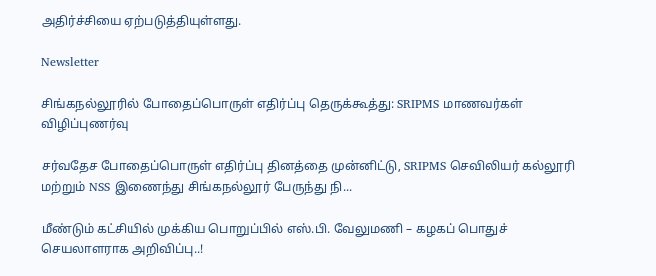அதிர்ச்சியை ஏற்படுத்தியுள்ளது.

Newsletter

சிங்கநல்லூரில் போதைப்பொருள் எதிர்ப்பு தெருக்கூத்து: SRIPMS மாணவர்கள் விழிப்புணர்வு

சர்வதேச போதைப்பொருள் எதிர்ப்பு தினத்தை முன்னிட்டு, SRIPMS செவிலியர் கல்லூரி மற்றும் NSS இணைந்து சிங்கநல்லூர் பேருந்து நி...

மீண்டும் கட்சியில் முக்கிய பொறுப்பில் எஸ்.பி. வேலுமணி – கழகப் பொதுச் செயலாளராக அறிவிப்பு..!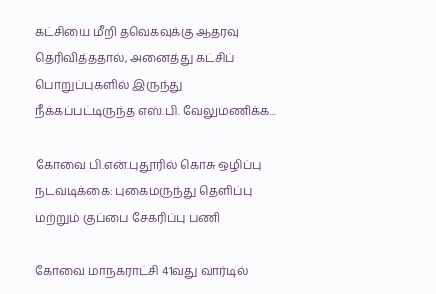கட்சியை மீறி தவெகவுக்கு ஆதரவு தெரிவித்ததால், அனைத்து கட்சிப் பொறுப்புகளில் இருந்து நீக்கப்பட்டிருந்த எஸ்.பி. வேலுமணிக்க...

கோவை பி.என்.புதூரில் கொசு ஒழிப்பு நடவடிக்கை: புகைமருந்து தெளிப்பு மற்றும் குப்பை சேகரிப்பு பணி

கோவை மாநகராட்சி 41வது வார்டில்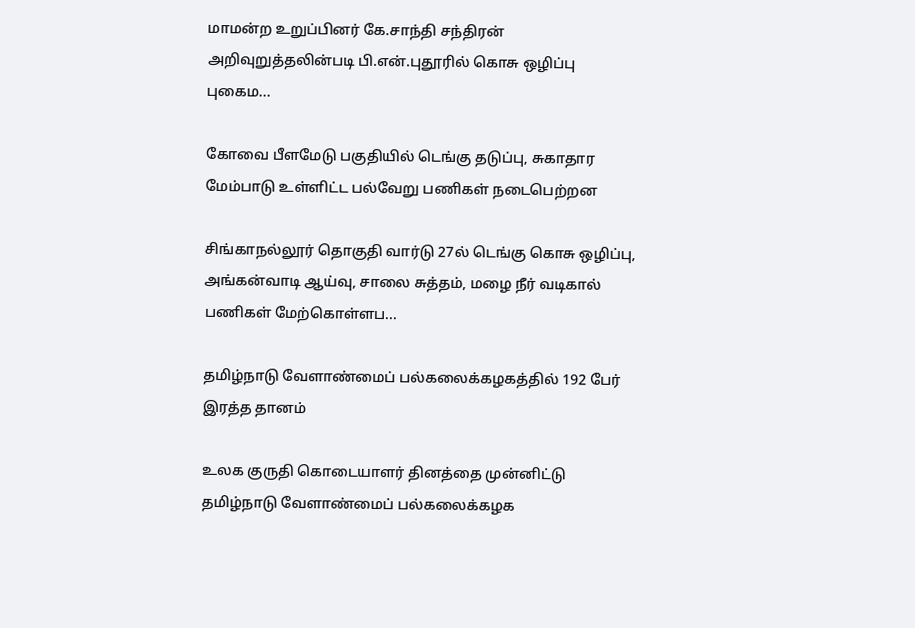மாமன்ற உறுப்பினர் கே.சாந்தி சந்திரன் அறிவுறுத்தலின்படி பி.என்.புதூரில் கொசு ஒழிப்பு புகைம...

கோவை பீளமேடு பகுதியில் டெங்கு தடுப்பு, சுகாதார மேம்பாடு உள்ளிட்ட பல்வேறு பணிகள் நடைபெற்றன

சிங்காநல்லூர் தொகுதி வார்டு 27ல் டெங்கு கொசு ஒழிப்பு, அங்கன்வாடி ஆய்வு, சாலை சுத்தம், மழை நீர் வடிகால் பணிகள் மேற்கொள்ளப...

தமிழ்நாடு வேளாண்மைப் பல்கலைக்கழகத்தில் 192 பேர் இரத்த தானம்

உலக குருதி கொடையாளர் தினத்தை முன்னிட்டு தமிழ்நாடு வேளாண்மைப் பல்கலைக்கழக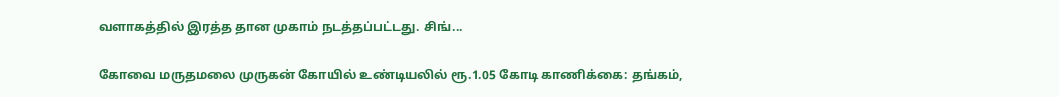வளாகத்தில் இரத்த தான முகாம் நடத்தப்பட்டது. சிங்...

கோவை மருதமலை முருகன் கோயில் உண்டியலில் ரூ.1.05 கோடி காணிக்கை: தங்கம்,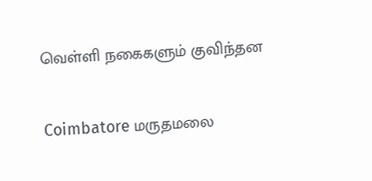வெள்ளி நகைகளும் குவிந்தன

Coimbatore மருதமலை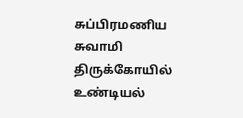சுப்பிரமணிய சுவாமி திருக்கோயில் உண்டியல்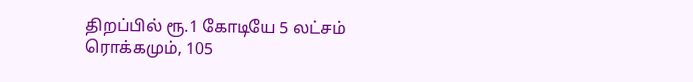திறப்பில் ரூ.1 கோடியே 5 லட்சம் ரொக்கமும், 105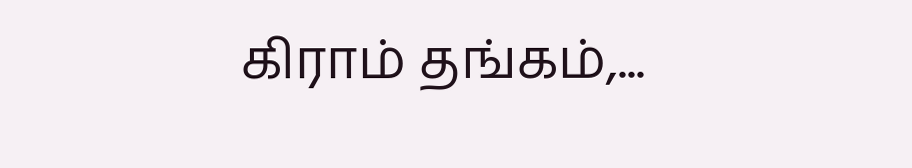கிராம் தங்கம்,...